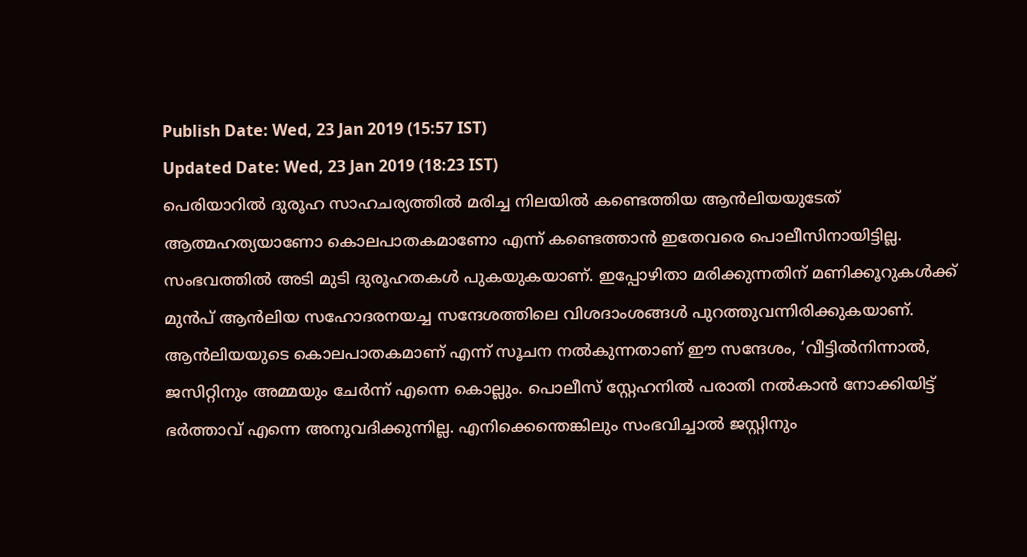Publish Date: Wed, 23 Jan 2019 (15:57 IST)
Updated Date: Wed, 23 Jan 2019 (18:23 IST)
പെരിയാറിൽ ദുരൂഹ സാഹചര്യത്തിൽ മരിച്ച നിലയിൽ കണ്ടെത്തിയ ആൻലിയയുടേത് ആത്മഹത്യയാണോ കൊലപാതകമാണോ എന്ന് കണ്ടെത്താൻ ഇതേവരെ പൊലീസിനായിട്ടില്ല. സംഭവത്തിൽ അടി മുടി ദുരൂഹതകൾ പുകയുകയാണ്. ഇപ്പോഴിതാ മരിക്കുന്നതിന് മണിക്കൂറുകൾക്ക് മുൻപ് ആൻലിയ സഹോദരനയച്ച സന്ദേശത്തിലെ വിശദാംശങ്ങൾ പുറത്തുവന്നിരിക്കുകയാണ്.
ആൻലിയയുടെ കൊലപാതകമാണ് എന്ന് സൂചന നൽകുന്നതാണ് ഈ സന്ദേശം, ‘വീട്ടിൽനിന്നാൽ, ജസിറ്റിനും അമ്മയും ചേർന്ന് എന്നെ കൊല്ലും. പൊലീസ് സ്റ്റേഹനിൽ പരാതി നൽകാൻ നോക്കിയിട്ട് ഭർത്താവ് എന്നെ അനുവദിക്കുന്നില്ല. എനിക്കെന്തെങ്കിലും സംഭവിച്ചാൽ ജസ്റ്റിനും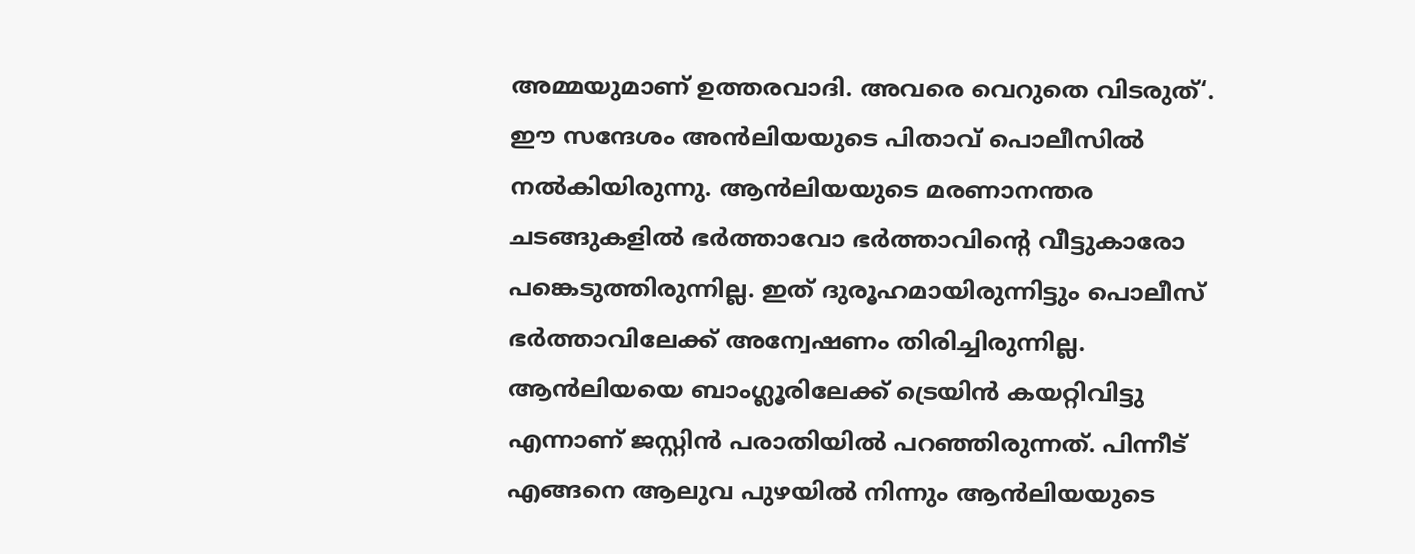അമ്മയുമാണ് ഉത്തരവാദി. അവരെ വെറുതെ വിടരുത്‘.
ഈ സന്ദേശം അൻലിയയുടെ പിതാവ് പൊലീസിൽ നൽകിയിരുന്നു. ആൻലിയയുടെ മരണാനന്തര ചടങ്ങുകളിൽ ഭർത്താവോ ഭർത്താവിന്റെ വീട്ടുകാരോ പങ്കെടുത്തിരുന്നില്ല. ഇത് ദുരൂഹമായിരുന്നിട്ടും പൊലീസ് ഭർത്താവിലേക്ക് അന്വേഷണം തിരിച്ചിരുന്നില്ല. ആൻലിയയെ ബാംഗ്ലൂരിലേക്ക് ട്രെയിൻ കയറ്റിവിട്ടു എന്നാണ് ജസ്റ്റിൻ പരാതിയിൽ പറഞ്ഞിരുന്നത്. പിന്നീട് എങ്ങനെ ആലുവ പുഴയിൽ നിന്നും ആൻലിയയുടെ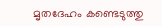മൃതദേഹം കണ്ടെടുത്തു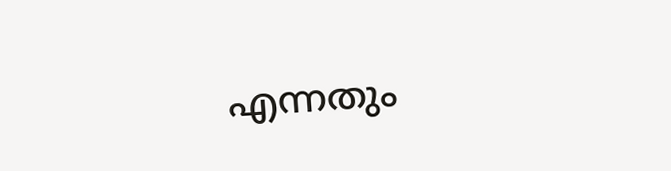എന്നതും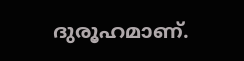ദുരൂഹമാണ്.